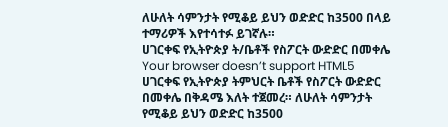ለሁለት ሳምንታት የሚቆይ ይህን ወድድር ከ3500 በላይ ተማሪዎች እየተሳተፉ ይገኛሉ።
ሀገርቀፍ የኢትዮጵያ ት/ቤቶች የስፖርት ውድድር በመቀሌ
Your browser doesn’t support HTML5
ሀገርቀፍ የኢትዮጵያ ትምህርት ቤቶች የስፖርት ውድድር በመቀሌ በቅዳሜ እለት ተጀመረ። ለሁለት ሳምንታት የሚቆይ ይህን ወድድር ከ3500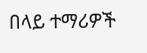በላይ ተማሪዎች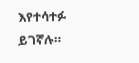እየተሳተፉ ይገኛሉ።